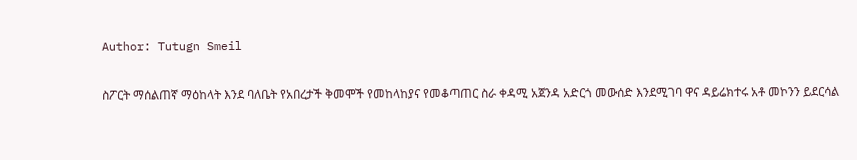Author: Tutugn Smeil

ስፖርት ማሰልጠኛ ማዕከላት እንደ ባለቤት የአበረታች ቅመሞች የመከላከያና የመቆጣጠር ስራ ቀዳሚ አጀንዳ አድርጎ መውሰድ እንደሚገባ ዋና ዳይሬክተሩ አቶ መኮንን ይደርሳል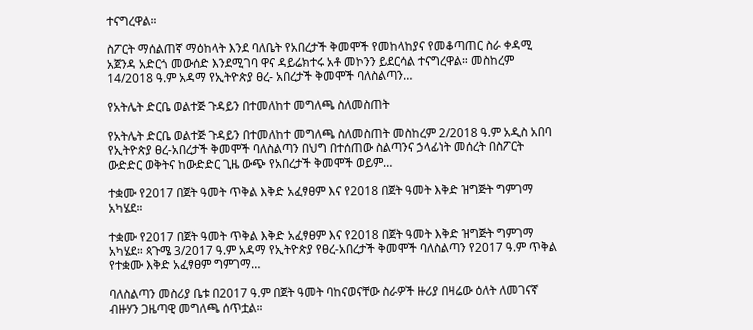ተናግረዋል።

ስፖርት ማሰልጠኛ ማዕከላት እንደ ባለቤት የአበረታች ቅመሞች የመከላከያና የመቆጣጠር ስራ ቀዳሚ አጀንዳ አድርጎ መውሰድ እንደሚገባ ዋና ዳይሬክተሩ አቶ መኮንን ይደርሳል ተናግረዋል። መስከረም 14/2018 ዓ.ም አዳማ የኢትዮጵያ ፀረ- አበረታች ቅመሞች ባለስልጣን…

የአትሌት ድርቤ ወልተጅ ጉዳይን በተመለከተ መግለጫ ስለመስጠት

የአትሌት ድርቤ ወልተጅ ጉዳይን በተመለከተ መግለጫ ስለመስጠት መስከረም 2/2018 ዓ.ም አዲስ አበባ የኢትዮጵያ ፀረ-አበረታች ቅመሞች ባለስልጣን በህግ በተሰጠው ስልጣንና ኃላፊነት መሰረት በስፖርት ውድድር ወቅትና ከውድድር ጊዜ ውጭ የአበረታች ቅመሞች ወይም…

ተቋሙ የ2017 በጀት ዓመት ጥቅል እቅድ አፈፃፀም እና የ2018 በጀት ዓመት እቅድ ዝግጅት ግምገማ አካሄደ።

ተቋሙ የ2017 በጀት ዓመት ጥቅል እቅድ አፈፃፀም እና የ2018 በጀት ዓመት እቅድ ዝግጅት ግምገማ አካሄደ። ጳጉሜ 3/2017 ዓ.ም አዳማ የኢትዮጵያ የፀረ-አበረታች ቅመሞች ባለስልጣን የ2017 ዓ.ም ጥቅል የተቋሙ እቅድ አፈፃፀም ግምገማ…

ባለስልጣን መስሪያ ቤቱ በ2017 ዓ.ም በጀት ዓመት ባከናወናቸው ስራዎች ዙሪያ በዛሬው ዕለት ለመገናኛ ብዙሃን ጋዜጣዊ መግለጫ ሰጥቷል።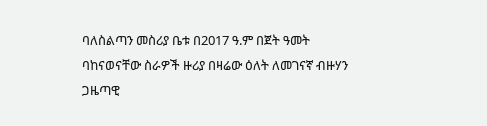ባለስልጣን መስሪያ ቤቱ በ2017 ዓ.ም በጀት ዓመት ባከናወናቸው ስራዎች ዙሪያ በዛሬው ዕለት ለመገናኛ ብዙሃን ጋዜጣዊ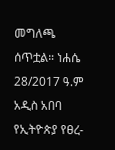መግለጫ ሰጥቷል። ነሐሴ 28/2017 ዓ.ም አዲስ አበባ የኢትዮጵያ የፀረ-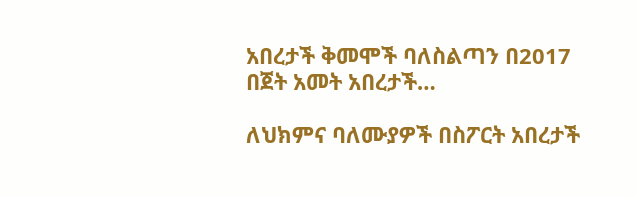አበረታች ቅመሞች ባለስልጣን በ2017 በጀት አመት አበረታች…

ለህክምና ባለሙያዎች በስፖርት አበረታች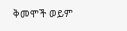ቅመሞች ወይም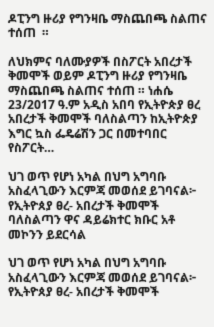ዶፒንግ ዙሪያ የግንዛቤ ማስጨበጫ ስልጠና ተሰጠ  ።

ለህክምና ባለሙያዎች በስፖርት አበረታች ቅመሞች ወይም ዶፒንግ ዙሪያ የግንዛቤ ማስጨበጫ ስልጠና ተሰጠ ። ነሐሴ 23/2017 ዓ.ም አዲስ አበባ የኢትዮጵያ ፀረ አበረታች ቅመሞች ባለስልጣን ከኢትዮጵያ እግር ኳስ ፌዴሬሽን ጋር በመተባበር የስፖርት…

ህገ ወጥ የሆነ አካል በህግ አግባቡ አስፈላጊውን እርምጃ መወሰደ ይገባናል፦ የኢትዮጰያ ፀረ- አበረታች ቅመሞች ባለስልጣን ዋና ዳይሬክተር ክቡር አቶ መኮንን ይደርሳል

ህገ ወጥ የሆነ አካል በህግ አግባቡ አስፈላጊውን እርምጃ መወሰደ ይገባናል፦ የኢትዮጰያ ፀረ- አበረታች ቅመሞች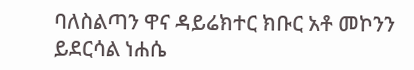ባለስልጣን ዋና ዳይሬክተር ክቡር አቶ መኮንን ይደርሳል ነሐሴ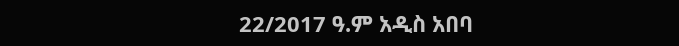22/2017 ዓ.ም አዲስ አበባ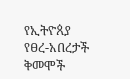የኢትዮጰያ የፀረ-አበረታች ቅመሞች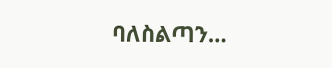ባለስልጣን…